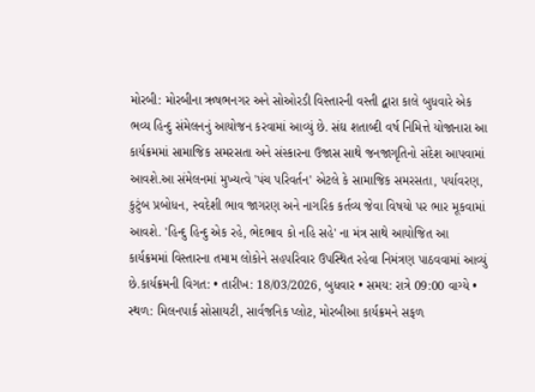મોરબી: મોરબીના ઋષભનગર અને સોઓરડી વિસ્તારની વસ્તી દ્વારા કાલે બુધવારે એક ભવ્ય હિન્દુ સંમેલનનું આયોજન કરવામાં આવ્યું છે. સંઘ શતાબ્દી વર્ષ નિમિત્તે યોજાનારા આ કાર્યક્રમમાં સામાજિક સમરસતા અને સંસ્કારના ઉજાસ સાથે જનજાગૃતિનો સંદેશ આપવામાં આવશે.આ સંમેલનમાં મુખ્યત્વે 'પંચ પરિવર્તન' એટલે કે સામાજિક સમરસતા, પર્યાવરણ, કુટુંબ પ્રબોધન, સ્વદેશી ભાવ જાગરણ અને નાગરિક કર્તવ્ય જેવા વિષયો પર ભાર મૂકવામાં આવશે. 'હિન્દુ હિન્દુ એક રહે, ભેદભાવ કો નહિ સહે' ના મંત્ર સાથે આયોજિત આ કાર્યક્રમમાં વિસ્તારના તમામ લોકોને સહપરિવાર ઉપસ્થિત રહેવા નિમંત્રણ પાઠવવામાં આવ્યું છે.કાર્યક્રમની વિગત: • તારીખ: 18/03/2026, બુધવાર • સમય: રાત્રે 09:00 વાગ્યે • સ્થળ: મિલનપાર્ક સોસાયટી, સાર્વજનિક પ્લોટ, મોરબીઆ કાર્યક્રમને સફળ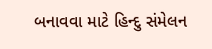બનાવવા માટે હિન્દુ સંમેલન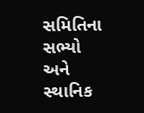સમિતિના સભ્યો અને સ્થાનિક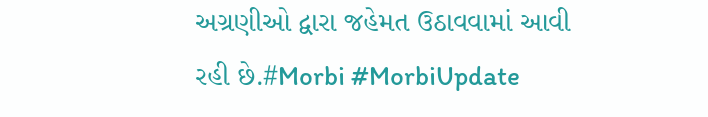અગ્રણીઓ દ્વારા જહેમત ઉઠાવવામાં આવી રહી છે.#Morbi #MorbiUpdate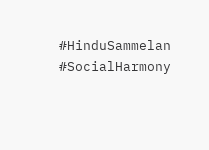#HinduSammelan #SocialHarmony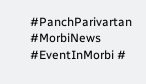#PanchParivartan #MorbiNews #EventInMorbi #